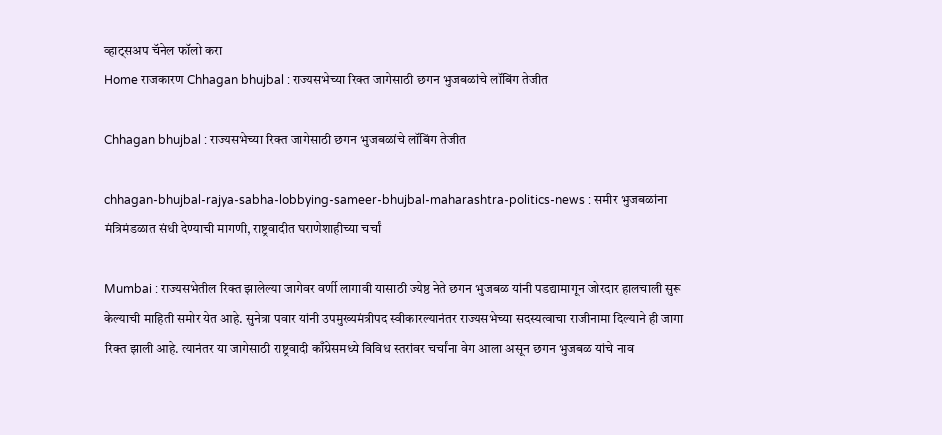व्हाट्सअप चॅनेल फॉलो करा
Home राजकारण Chhagan bhujbal : राज्यसभेच्या रिक्त जागेसाठी छगन भुजबळांचे लॉबिंग तेजीत

Chhagan bhujbal : राज्यसभेच्या रिक्त जागेसाठी छगन भुजबळांचे लॉबिंग तेजीत

chhagan-bhujbal-rajya-sabha-lobbying-sameer-bhujbal-maharashtra-politics-news : समीर भुजबळांना मंत्रिमंडळात संधी देण्याची मागणी, राष्ट्रवादीत घराणेशाहीच्या चर्चां

Mumbai : राज्यसभेतील रिक्त झालेल्या जागेवर वर्णी लागावी यासाठी ज्येष्ठ नेते छगन भुजबळ यांनी पडद्यामागून जोरदार हालचाली सुरू केल्याची माहिती समोर येत आहे. सुनेत्रा पवार यांनी उपमुख्यमंत्रीपद स्वीकारल्यानंतर राज्यसभेच्या सदस्यत्वाचा राजीनामा दिल्याने ही जागा रिक्त झाली आहे. त्यानंतर या जागेसाठी राष्ट्रवादी काँग्रेसमध्ये विविध स्तरांवर चर्चांना वेग आला असून छगन भुजबळ यांचे नाव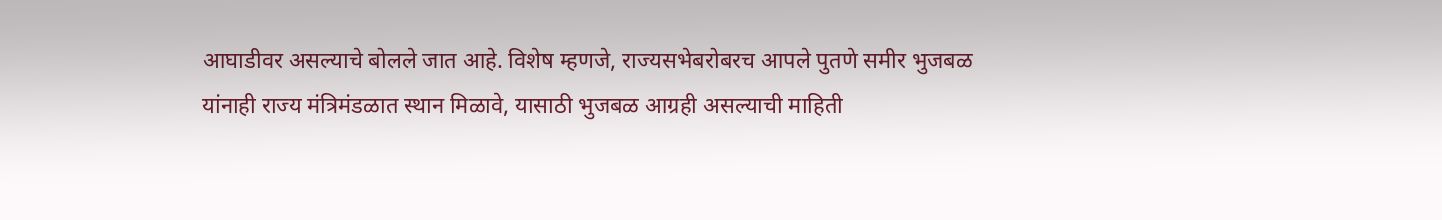आघाडीवर असल्याचे बोलले जात आहे. विशेष म्हणजे, राज्यसभेबरोबरच आपले पुतणे समीर भुजबळ यांनाही राज्य मंत्रिमंडळात स्थान मिळावे, यासाठी भुजबळ आग्रही असल्याची माहिती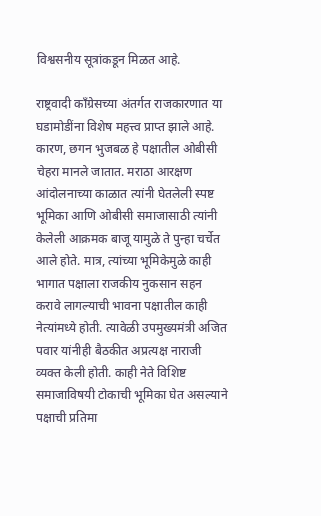विश्वसनीय सूत्रांकडून मिळत आहे.

राष्ट्रवादी काँग्रेसच्या अंतर्गत राजकारणात या घडामोडींना विशेष महत्त्व प्राप्त झाले आहे. कारण, छगन भुजबळ हे पक्षातील ओबीसी चेहरा मानले जातात. मराठा आरक्षण आंदोलनाच्या काळात त्यांनी घेतलेली स्पष्ट भूमिका आणि ओबीसी समाजासाठी त्यांनी केलेली आक्रमक बाजू यामुळे ते पुन्हा चर्चेत आले होते. मात्र, त्यांच्या भूमिकेमुळे काही भागात पक्षाला राजकीय नुकसान सहन करावे लागल्याची भावना पक्षातील काही नेत्यांमध्ये होती. त्यावेळी उपमुख्यमंत्री अजित पवार यांनीही बैठकीत अप्रत्यक्ष नाराजी व्यक्त केली होती. काही नेते विशिष्ट समाजाविषयी टोकाची भूमिका घेत असल्याने पक्षाची प्रतिमा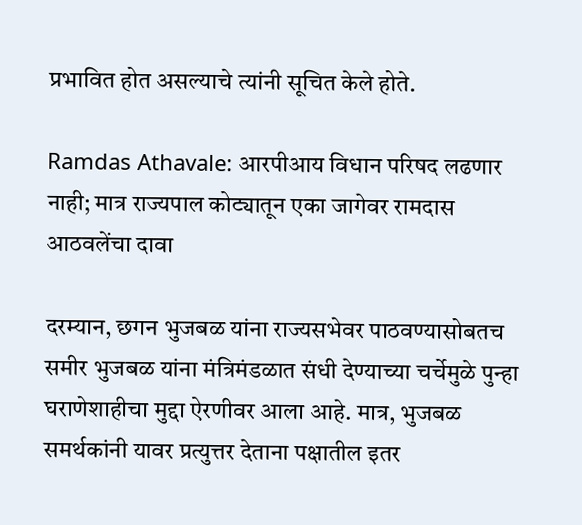प्रभावित होत असल्याचे त्यांनी सूचित केले होते.

Ramdas Athavale: आरपीआय विधान परिषद लढणार नाही; मात्र राज्यपाल कोट्यातून एका जागेवर रामदास आठवलेंचा दावा

दरम्यान, छगन भुजबळ यांना राज्यसभेवर पाठवण्यासोबतच समीर भुजबळ यांना मंत्रिमंडळात संधी देण्याच्या चर्चेमुळे पुन्हा घराणेशाहीचा मुद्दा ऐरणीवर आला आहे. मात्र, भुजबळ समर्थकांनी यावर प्रत्युत्तर देताना पक्षातील इतर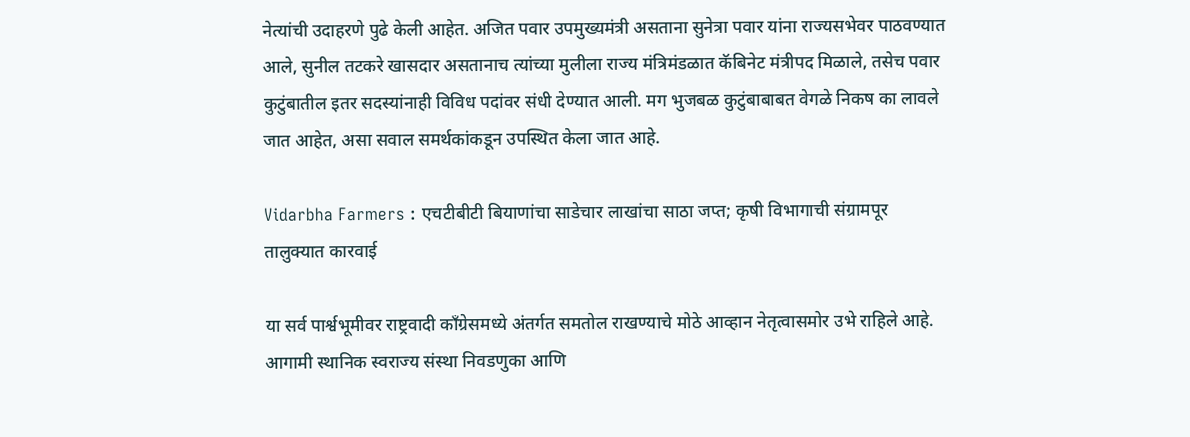नेत्यांची उदाहरणे पुढे केली आहेत. अजित पवार उपमुख्यमंत्री असताना सुनेत्रा पवार यांना राज्यसभेवर पाठवण्यात आले, सुनील तटकरे खासदार असतानाच त्यांच्या मुलीला राज्य मंत्रिमंडळात कॅबिनेट मंत्रीपद मिळाले, तसेच पवार कुटुंबातील इतर सदस्यांनाही विविध पदांवर संधी देण्यात आली. मग भुजबळ कुटुंबाबाबत वेगळे निकष का लावले जात आहेत, असा सवाल समर्थकांकडून उपस्थित केला जात आहे.

Vidarbha Farmers : एचटीबीटी बियाणांचा साडेचार लाखांचा साठा जप्त; कृषी विभागाची संग्रामपूर तालुक्यात कारवाई

या सर्व पार्श्वभूमीवर राष्ट्रवादी काँग्रेसमध्ये अंतर्गत समतोल राखण्याचे मोठे आव्हान नेतृत्वासमोर उभे राहिले आहे. आगामी स्थानिक स्वराज्य संस्था निवडणुका आणि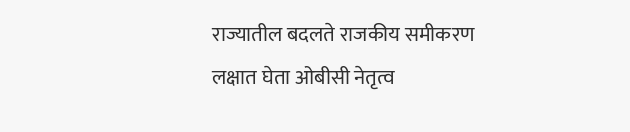राज्यातील बदलते राजकीय समीकरण लक्षात घेता ओबीसी नेतृत्व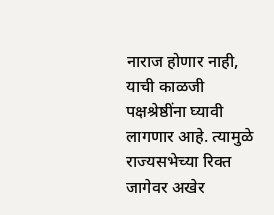नाराज होणार नाही, याची काळजी पक्षश्रेष्ठींना घ्यावी लागणार आहे. त्यामुळे राज्यसभेच्या रिक्त जागेवर अखेर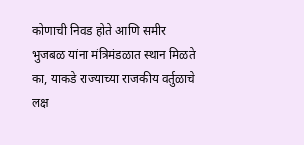कोणाची निवड होते आणि समीर भुजबळ यांना मंत्रिमंडळात स्थान मिळते का, याकडे राज्याच्या राजकीय वर्तुळाचे लक्ष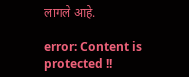लागले आहे.

error: Content is protected !!